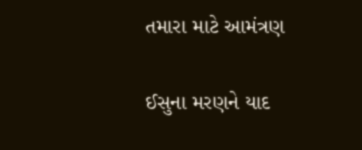તમારા માટે આમંત્રણ

ઈસુના મરણને યાદ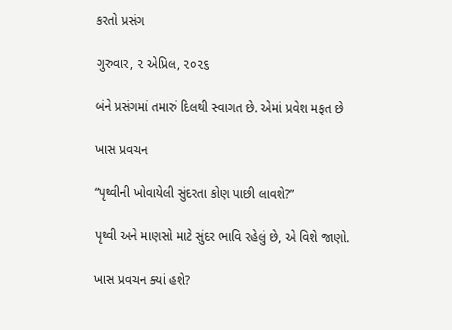કરતો પ્રસંગ

ગુરુવાર, ૨ એપ્રિલ, ૨૦૨૬

બંને પ્રસંગમાં તમારું દિલથી સ્વાગત છે. એમાં પ્રવેશ મફત છે

ખાસ પ્રવચન

“પૃથ્વીની ખોવાયેલી સુંદરતા કોણ પાછી લાવશે?”

પૃથ્વી અને માણસો માટે સુંદર ભાવિ રહેલું છે, એ વિશે જાણો.

ખાસ પ્રવચન ક્યાં હશે?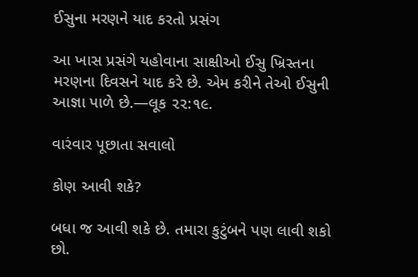ઈસુના મરણને યાદ કરતો પ્રસંગ

આ ખાસ પ્રસંગે યહોવાના સાક્ષીઓ ઈસુ ખ્રિસ્તના મરણના દિવસને યાદ કરે છે. એમ કરીને તેઓ ઈસુની આજ્ઞા પાળે છે.—લૂક ૨૨:૧૯.

વારંવાર પૂછાતા સવાલો

કોણ આવી શકે?

બધા જ આવી શકે છે. તમારા કુટુંબને પણ લાવી શકો છો.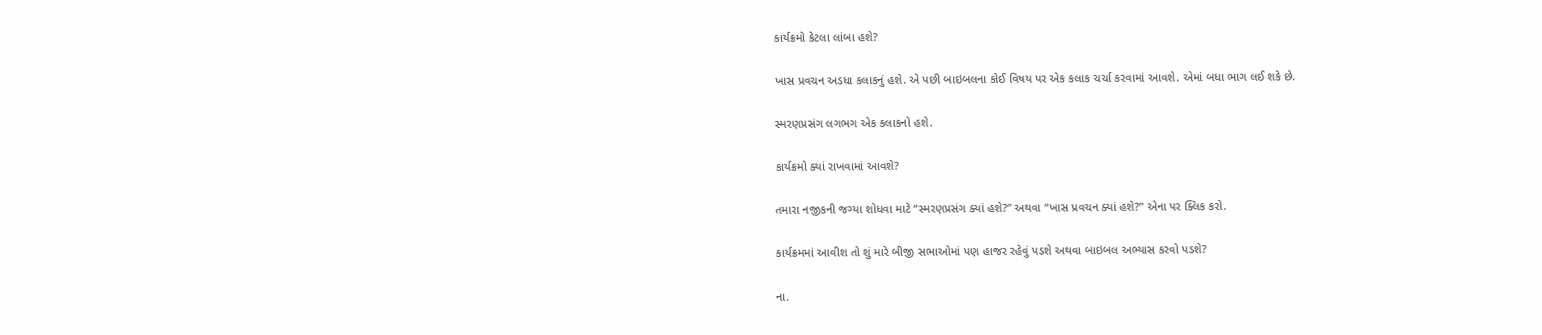કાર્યક્રમો કેટલા લાંબા હશે?

ખાસ પ્રવચન અડધા કલાકનું હશે. એ પછી બાઇબલના કોઈ વિષય પર એક કલાક ચર્ચા કરવામાં આવશે. એમાં બધા ભાગ લઈ શકે છે.

સ્મરણપ્રસંગ લગભગ એક કલાકનો હશે.

કાર્યક્રમો ક્યાં રાખવામાં આવશે?

તમારા નજીકની જગ્યા શોધવા માટે “સ્મરણપ્રસંગ ક્યાં હશે?” અથવા “ખાસ પ્રવચન ક્યાં હશે?” એના પર ક્લિક કરો.

કાર્યક્રમમાં આવીશ તો શું મારે બીજી સભાઓમાં પણ હાજર રહેવું પડશે અથવા બાઇબલ અભ્યાસ કરવો પડશે?

ના.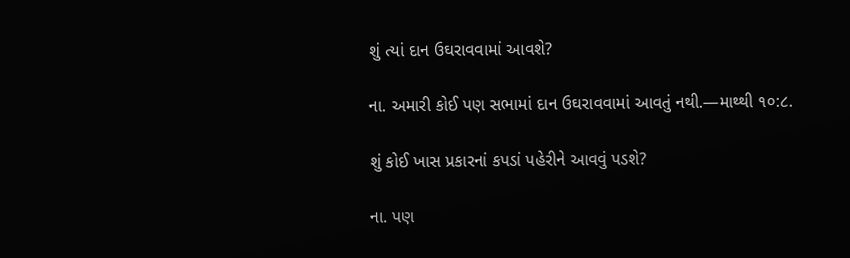શું ત્યાં દાન ઉઘરાવવામાં આવશે?

ના. અમારી કોઈ પણ સભામાં દાન ઉઘરાવવામાં આવતું નથી.—માથ્થી ૧૦:૮.

શું કોઈ ખાસ પ્રકારનાં કપડાં પહેરીને આવવું પડશે?

ના. પણ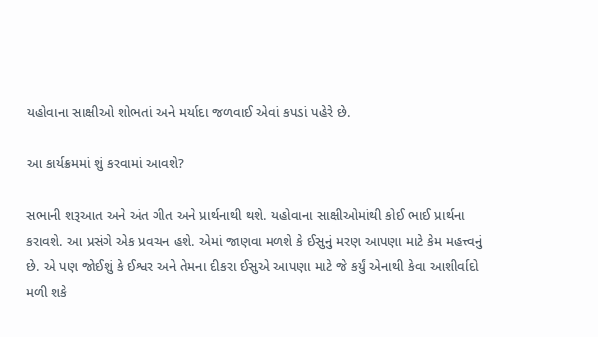યહોવાના સાક્ષીઓ શોભતાં અને મર્યાદા જળવાઈ એવાં કપડાં પહેરે છે.

આ કાર્યક્રમમાં શું કરવામાં આવશે?

સભાની શરૂઆત અને અંત ગીત અને પ્રાર્થનાથી થશે. યહોવાના સાક્ષીઓમાંથી કોઈ ભાઈ પ્રાર્થના કરાવશે. આ પ્રસંગે એક પ્રવચન હશે. એમાં જાણવા મળશે કે ઈસુનું મરણ આપણા માટે કેમ મહત્ત્વનું છે. એ પણ જોઈશું કે ઈશ્વર અને તેમના દીકરા ઈસુએ આપણા માટે જે કર્યું એનાથી કેવા આશીર્વાદો મળી શકે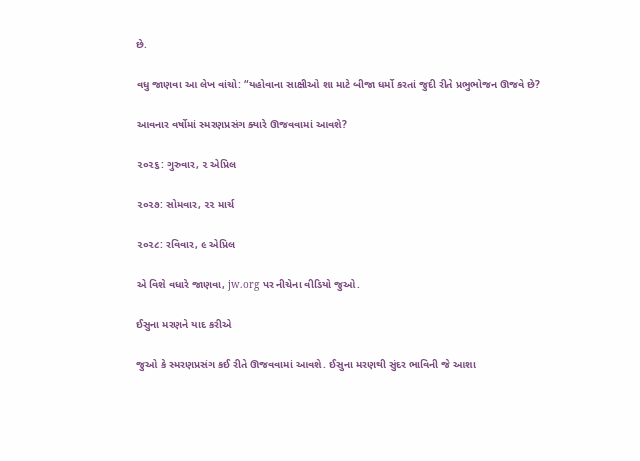છે.

વધુ જાણવા આ લેખ વાંચો: “યહોવાના સાક્ષીઓ શા માટે બીજા ધર્મો કરતાં જુદી રીતે પ્રભુભોજન ઊજવે છે?

આવનાર વર્ષોમાં સ્મરણપ્રસંગ ક્યારે ઊજવવામાં આવશે?

૨૦૨૬: ગુરુવાર, ૨ એપ્રિલ

૨૦૨૭: સોમવાર, ૨૨ માર્ચ

૨૦૨૮: રવિવાર, ૯ એપ્રિલ

એ વિશે વધારે જાણવા, jw.org પર નીચેના વીડિયો જુઓ.

ઈસુના મરણને યાદ કરીએ

જુઓ કે સ્મરણપ્રસંગ કઈ રીતે ઊજવવામાં આવશે. ઈસુના મરણથી સુંદર ભાવિની જે આશા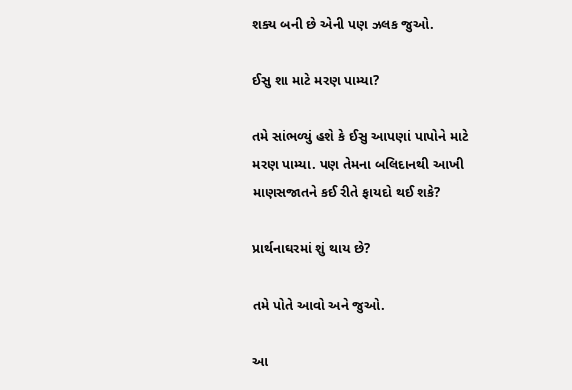શક્ય બની છે એની પણ ઝલક જુઓ.

ઈસુ શા માટે મરણ પામ્યા?

તમે સાંભળ્યું હશે કે ઈસુ આપણાં પાપોને માટે મરણ પામ્યા. પણ તેમના બલિદાનથી આખી માણસજાતને કઈ રીતે ફાયદો થઈ શકે?

પ્રાર્થનાઘરમાં શું થાય છે?

તમે પોતે આવો અને જુઓ.

આ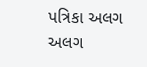પત્રિકા અલગ અલગ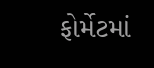ફોર્મેટમાં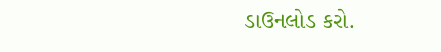ડાઉનલોડ કરો.